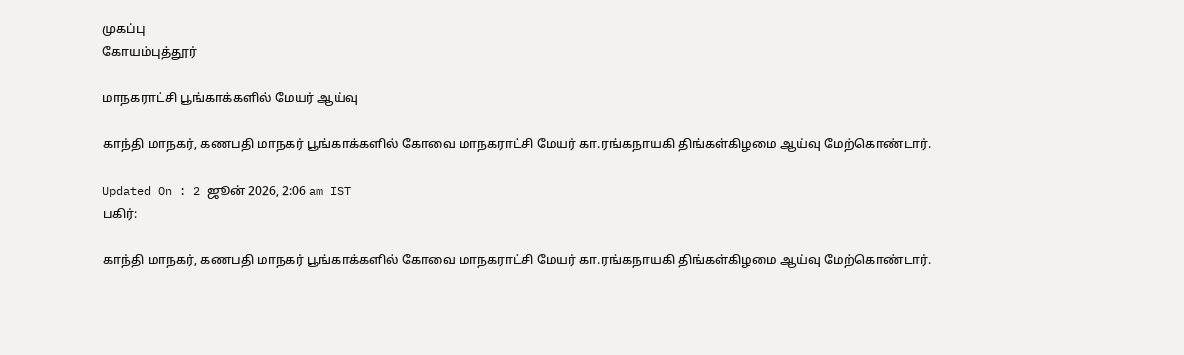முகப்பு
கோயம்புத்தூர்

மாநகராட்சி பூங்காக்களில் மேயர் ஆய்வு

காந்தி மாநகர், கணபதி மாநகர் பூங்காக்களில் கோவை மாநகராட்சி மேயர் கா.ரங்கநாயகி திங்கள்கிழமை ஆய்வு மேற்கொண்டார்.

Updated On : 2 ஜூன் 2026, 2:06 am IST
பகிர்:

காந்தி மாநகர், கணபதி மாநகர் பூங்காக்களில் கோவை மாநகராட்சி மேயர் கா.ரங்கநாயகி திங்கள்கிழமை ஆய்வு மேற்கொண்டார்.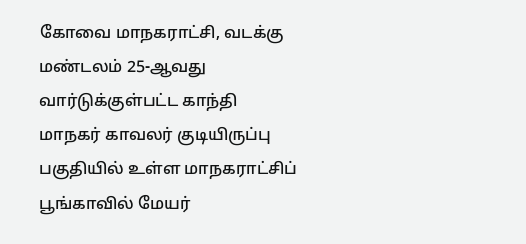கோவை மாநகராட்சி, வடக்கு மண்டலம் 25-ஆவது வார்டுக்குள்பட்ட காந்தி மாநகர் காவலர் குடியிருப்பு பகுதியில் உள்ள மாநகராட்சிப் பூங்காவில் மேயர்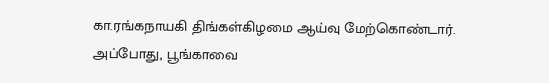கா.ரங்கநாயகி திங்கள்கிழமை ஆய்வு மேற்கொண்டார். அப்போது, பூங்காவை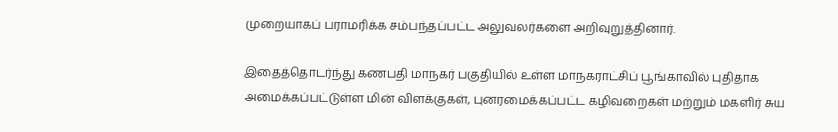முறையாகப் பராமரிக்க சம்பந்தப்பட்ட அலுவலர்களை அறிவுறுத்தினார்.

இதைத்தொடர்ந்து கணபதி மாநகர் பகுதியில் உள்ள மாநகராட்சிப் பூங்காவில் புதிதாக அமைக்கப்பட்டுள்ள மின் விளக்குகள், புனரமைக்கப்பட்ட கழிவறைகள் மற்றும் மகளிர் சுய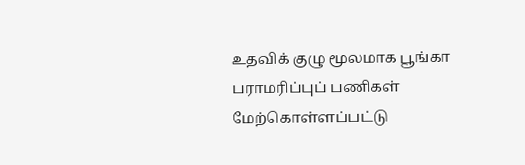உதவிக் குழு மூலமாக பூங்கா பராமரிப்புப் பணிகள் மேற்கொள்ளப்பட்டு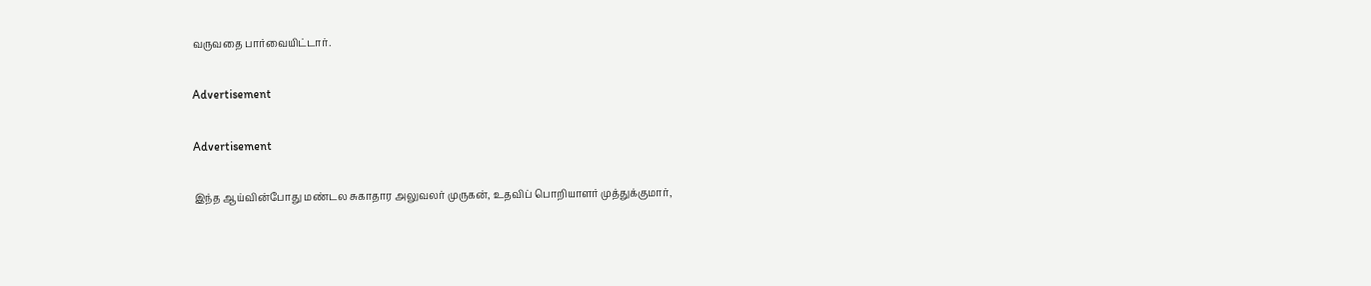வருவதை பார்வையிட்டார்.

Advertisement

Advertisement

இந்த ஆய்வின்போது மண்டல சுகாதார அலுவலர் முருகன், உதவிப் பொறியாளர் முத்துக்குமார்,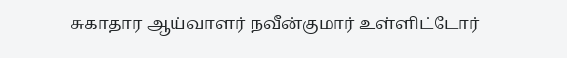சுகாதார ஆய்வாளர் நவீன்குமார் உள்ளிட்டோர்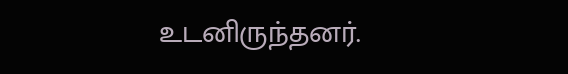உடனிருந்தனர்.